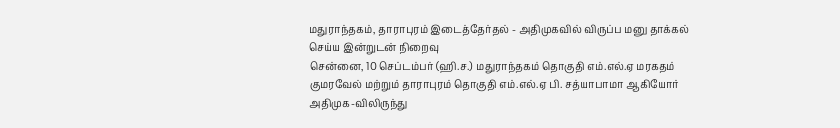மதுராந்தகம், தாராபுரம் இடைத்தேர்தல் - அதிமுகவில் விருப்ப மனு தாக்கல் செய்ய இன்றுடன் நிறைவு
சென்னை, 10 செப்டம்பர் (ஹி.ச.) மதுராந்தகம் தொகுதி எம்.எல்.ஏ மரகதம் குமரவேல் மற்றும் தாராபுரம் தொகுதி எம்.எல்.ஏ பி. சத்யாபாமா ஆகியோர் அதிமுக-விலிருந்து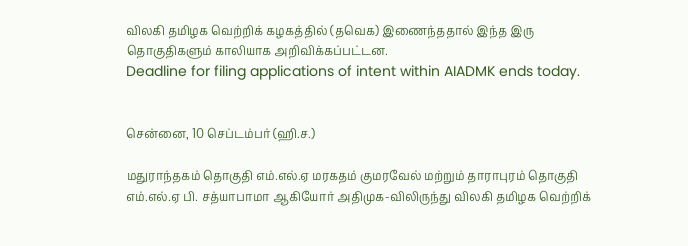விலகி தமிழக வெற்றிக் கழகத்தில் (தவெக) இணைந்ததால் இந்த இரு தொகுதிகளும் காலியாக அறிவிக்கப்பட்டன.
Deadline for filing applications of intent within AIADMK ends today.


சென்னை, 10 செப்டம்பர் (ஹி.ச.)

மதுராந்தகம் தொகுதி எம்.எல்.ஏ மரகதம் குமரவேல் மற்றும் தாராபுரம் தொகுதி எம்.எல்.ஏ பி. சத்யாபாமா ஆகியோர் அதிமுக-விலிருந்து விலகி தமிழக வெற்றிக்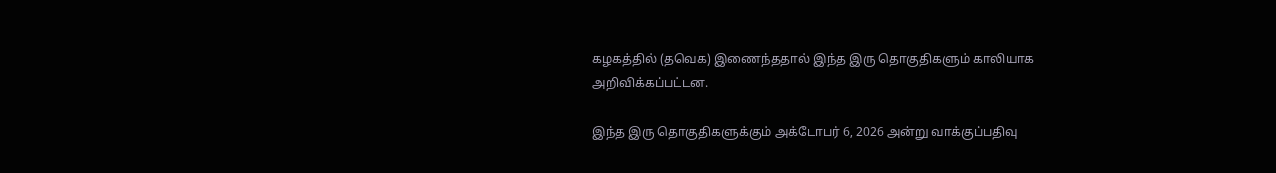கழகத்தில் (தவெக) இணைந்ததால் இந்த இரு தொகுதிகளும் காலியாக அறிவிக்கப்பட்டன.

இந்த இரு தொகுதிகளுக்கும் அக்டோபர் 6, 2026 அன்று வாக்குப்பதிவு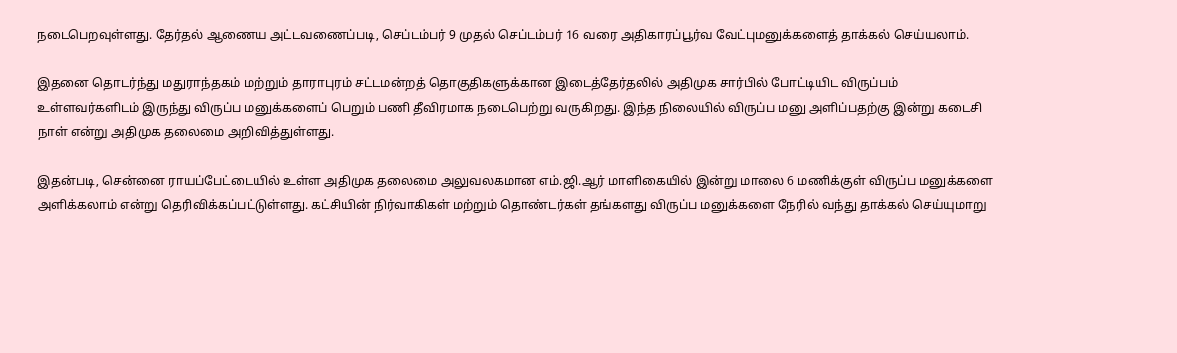நடைபெறவுள்ளது. தேர்தல் ஆணைய அட்டவணைப்படி, செப்டம்பர் 9 முதல் செப்டம்பர் 16 வரை அதிகாரப்பூர்வ வேட்புமனுக்களைத் தாக்கல் செய்யலாம்.

இதனை தொடர்ந்து மதுராந்தகம் மற்றும் தாராபுரம் சட்டமன்றத் தொகுதிகளுக்கான இடைத்தேர்தலில் அதிமுக சார்பில் போட்டியிட விருப்பம் உள்ளவர்களிடம் இருந்து விருப்ப மனுக்களைப் பெறும் பணி தீவிரமாக நடைபெற்று வருகிறது. இந்த நிலையில் விருப்ப மனு அளிப்பதற்கு இன்று கடைசி நாள் என்று அதிமுக தலைமை அறிவித்துள்ளது.

இதன்படி, சென்னை ராயப்பேட்டையில் உள்ள அதிமுக தலைமை அலுவலகமான எம்.ஜி.ஆர் மாளிகையில் இன்று மாலை 6 மணிக்குள் விருப்ப மனுக்களை அளிக்கலாம் என்று தெரிவிக்கப்பட்டுள்ளது. கட்சியின் நிர்வாகிகள் மற்றும் தொண்டர்கள் தங்களது விருப்ப மனுக்களை நேரில் வந்து தாக்கல் செய்யுமாறு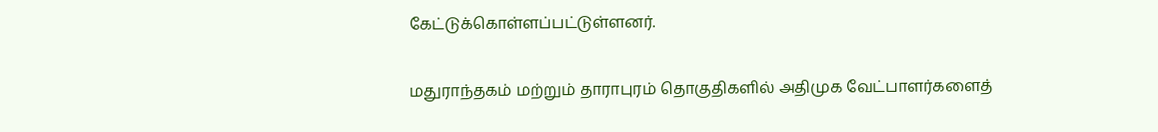கேட்டுக்கொள்ளப்பட்டுள்ளனர்.

மதுராந்தகம் மற்றும் தாராபுரம் தொகுதிகளில் அதிமுக வேட்பாளர்களைத்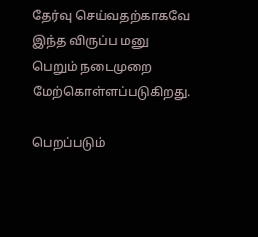தேர்வு செய்வதற்காகவே இந்த விருப்ப மனு பெறும் நடைமுறை மேற்கொள்ளப்படுகிறது.

பெறப்படும்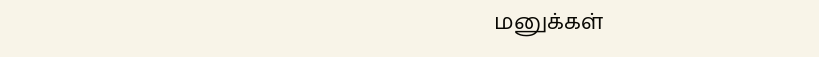மனுக்கள்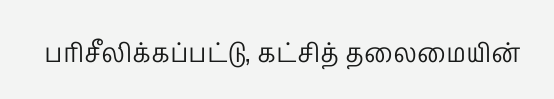பரிசீலிக்கப்பட்டு, கட்சித் தலைமையின்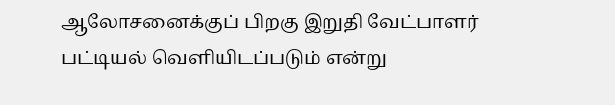ஆலோசனைக்குப் பிறகு இறுதி வேட்பாளர் பட்டியல் வெளியிடப்படும் என்று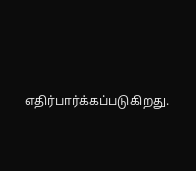எதிர்பார்க்கப்படுகிறது.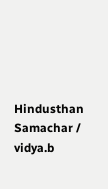Hindusthan Samachar / vidya.b